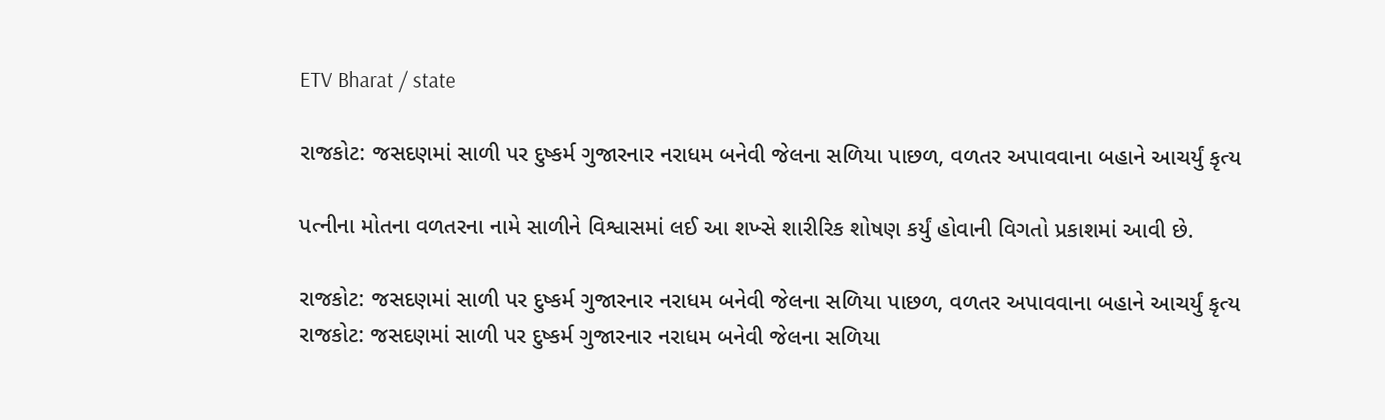ETV Bharat / state

રાજકોટ: જસદણમાં સાળી પર દુષ્કર્મ ગુજારનાર નરાધમ બનેવી જેલના સળિયા પાછળ, વળતર અપાવવાના બહાને આચર્યું કૃત્ય

પત્નીના મોતના વળતરના નામે સાળીને વિશ્વાસમાં લઈ આ શખ્સે શારીરિક શોષણ કર્યું હોવાની વિગતો પ્રકાશમાં આવી છે.

રાજકોટ: જસદણમાં સાળી પર દુષ્કર્મ ગુજારનાર નરાધમ બનેવી જેલના સળિયા પાછળ, વળતર અપાવવાના બહાને આચર્યું કૃત્ય
રાજકોટ: જસદણમાં સાળી પર દુષ્કર્મ ગુજારનાર નરાધમ બનેવી જેલના સળિયા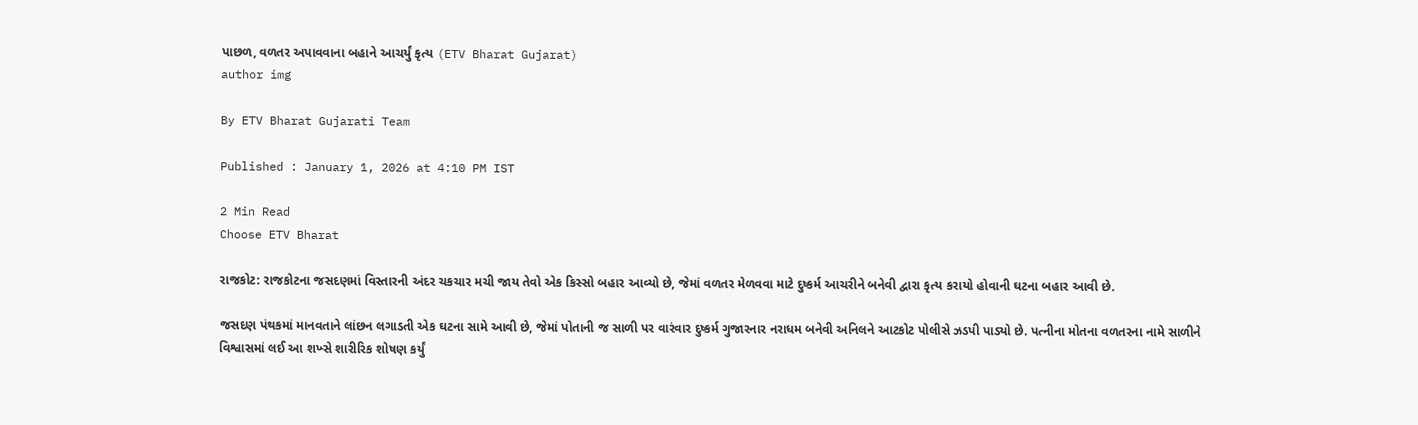પાછળ, વળતર અપાવવાના બહાને આચર્યું કૃત્ય (ETV Bharat Gujarat)
author img

By ETV Bharat Gujarati Team

Published : January 1, 2026 at 4:10 PM IST

2 Min Read
Choose ETV Bharat

રાજકોટ: રાજકોટના જસદણમાં વિસ્તારની અંદર ચકચાર મચી જાય તેવો એક કિસ્સો બહાર આવ્યો છે, જેમાં વળતર મેળવવા માટે દુષ્કર્મ આચરીને બનેવી દ્વારા કૃત્ય કરાયો હોવાની ઘટના બહાર આવી છે.

જસદણ પંથકમાં માનવતાને લાંછન લગાડતી એક ઘટના સામે આવી છે, જેમાં પોતાની જ સાળી પર વારંવાર દુષ્કર્મ ગુજારનાર નરાધમ બનેવી અનિલને આટકોટ પોલીસે ઝડપી પાડ્યો છે. પત્નીના મોતના વળતરના નામે સાળીને વિશ્વાસમાં લઈ આ શખ્સે શારીરિક શોષણ કર્યું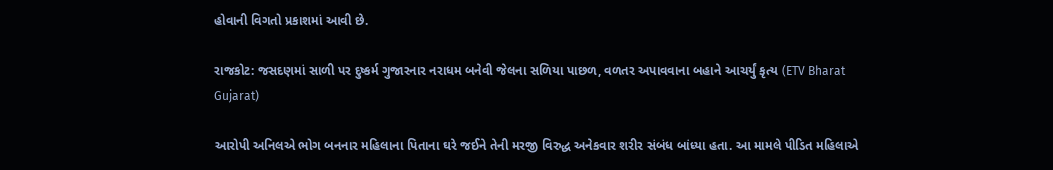હોવાની વિગતો પ્રકાશમાં આવી છે.

રાજકોટ: જસદણમાં સાળી પર દુષ્કર્મ ગુજારનાર નરાધમ બનેવી જેલના સળિયા પાછળ, વળતર અપાવવાના બહાને આચર્યું કૃત્ય (ETV Bharat Gujarat)

આરોપી અનિલએ ભોગ બનનાર મહિલાના પિતાના ઘરે જઈને તેની મરજી વિરુદ્ધ અનેકવાર શરીર સંબંધ બાંધ્યા હતા. આ મામલે પીડિત મહિલાએ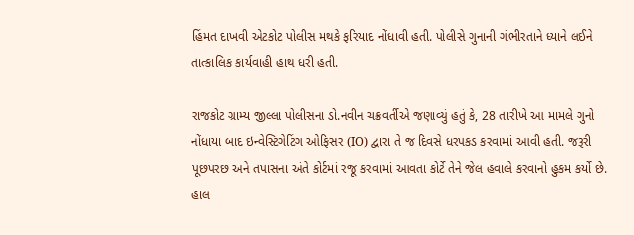હિંમત દાખવી એટકોટ પોલીસ મથકે ફરિયાદ નોંધાવી હતી. પોલીસે ગુનાની ગંભીરતાને ધ્યાને લઈને તાત્કાલિક કાર્યવાહી હાથ ધરી હતી.

રાજકોટ ગ્રામ્ય જીલ્લા પોલીસના ડો.નવીન ચક્રવર્તીએ જણાવ્યું હતું કે, 28 તારીખે આ મામલે ગુનો નોંધાયા બાદ ઇન્વેસ્ટિગેટિંગ ઓફિસર (IO) દ્વારા તે જ દિવસે ધરપકડ કરવામાં આવી હતી. જરૂરી પૂછપરછ અને તપાસના અંતે કોર્ટમાં રજૂ કરવામાં આવતા કોર્ટે તેને જેલ હવાલે કરવાનો હુકમ કર્યો છે. હાલ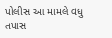પોલીસ આ મામલે વધુ તપાસ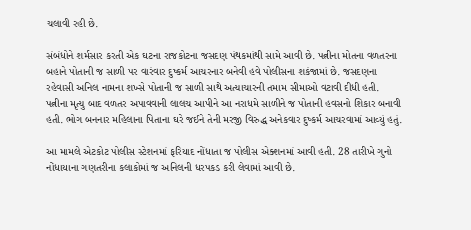ચલાવી રહી છે.

સંબંધોને શર્મસાર કરતી એક ઘટના રાજકોટના જસદણ પંથકમાંથી સામે આવી છે. પત્નીના મોતના વળતરના બહાને પોતાની જ સાળી પર વારંવાર દુષ્કર્મ આચરનાર બનેવી હવે પોલીસના શકંજામાં છે. જસદણના રહેવાસી અનિલ નામના શખ્સે પોતાની જ સાળી સાથે અત્યાચારની તમામ સીમાઓ વટાવી દીધી હતી. પત્નીના મૃત્યુ બાદ વળતર અપાવવાની લાલચ આપીને આ નરાધમે સાળીને જ પોતાની હવસનો શિકાર બનાવી હતી. ભોગ બનનાર મહિલાના પિતાના ઘરે જઈને તેની મરજી વિરુદ્ધ અનેકવાર દુષ્કર્મ આચરવામાં આવ્યું હતું.

આ મામલે એટકોટ પોલીસ સ્ટેશનમાં ફરિયાદ નોંધાતા જ પોલીસ એક્શનમાં આવી હતી. 28 તારીખે ગુનો નોંધાયાના ગણતરીના કલાકોમાં જ અનિલની ધરપકડ કરી લેવામાં આવી છે.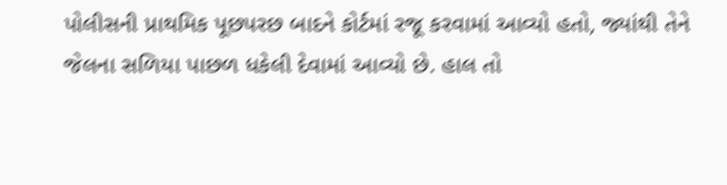પોલીસની પ્રાથમિક પૂછપરછ બાદને કોર્ટમાં રજૂ કરવામાં આવ્યો હતો, જ્યાંથી તેને જેલના સળિયા પાછળ ધકેલી દેવામાં આવ્યો છે. હાલ તો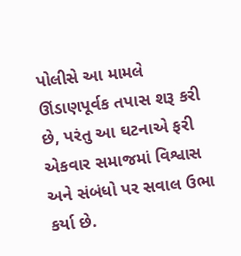પોલીસે આ મામલે ઊંડાણપૂર્વક તપાસ શરૂ કરી છે, પરંતુ આ ઘટનાએ ફરી એકવાર સમાજમાં વિશ્વાસ અને સંબંધો પર સવાલ ઉભા કર્યા છે.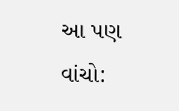આ પણ વાંચો: